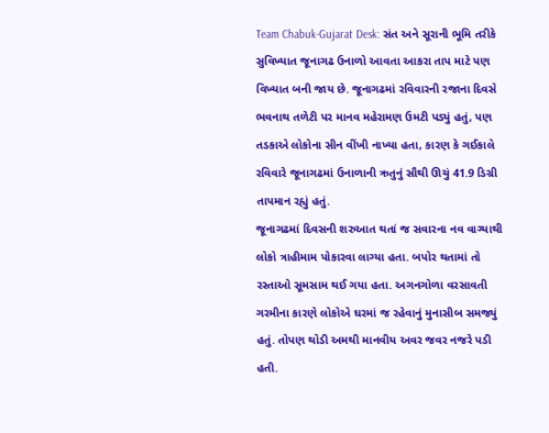Team Chabuk-Gujarat Desk: સંત અને સૂરાની ભૂમિ તરીકે સુવિખ્યાત જૂનાગઢ ઉનાળો આવતા આકરા તાપ માટે પણ વિખ્યાત બની જાય છે. જૂનાગઢમાં રવિવારની રજાના દિવસે ભવનાથ તળેટી પર માનવ મહેરામણ ઉમટી પડ્યું હતું, પણ તડકાએ લોકોના સીન વીંખી નાખ્યા હતા, કારણ કે ગઈકાલે રવિવારે જૂનાગઢમાં ઉનાળાની ઋતુનું સૌથી ઊચું 41.9 ડિગ્રી તાપમાન રહ્યું હતું.
જૂનાગઢમાં દિવસની શરુઆત થતાં જ સવારના નવ વાગ્યાથી લોકો ત્રાહીમામ પોકારવા લાગ્યા હતા. બપોર થતામાં તો રસ્તાઓ સૂમસામ થઈ ગયા હતા. અગનગોળા વરસાવતી ગરમીના કારણે લોકોએ ઘરમાં જ રહેવાનું મુનાસીબ સમજ્યું હતું. તોપણ થોડી અમથી માનવીય અવર જવર નજરે પડી હતી.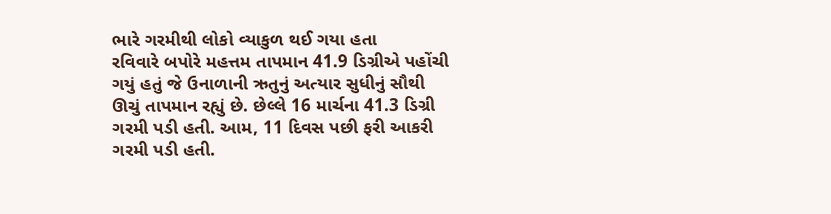ભારે ગરમીથી લોકો વ્યાકુળ થઈ ગયા હતા
રવિવારે બપોરે મહત્તમ તાપમાન 41.9 ડિગ્રીએ પહોંચી ગયું હતું જે ઉનાળાની ઋતુનું અત્યાર સુધીનું સૌથી ઊચું તાપમાન રહ્યું છે. છેલ્લે 16 માર્ચના 41.3 ડિગ્રી ગરમી પડી હતી. આમ, 11 દિવસ પછી ફરી આકરી ગરમી પડી હતી.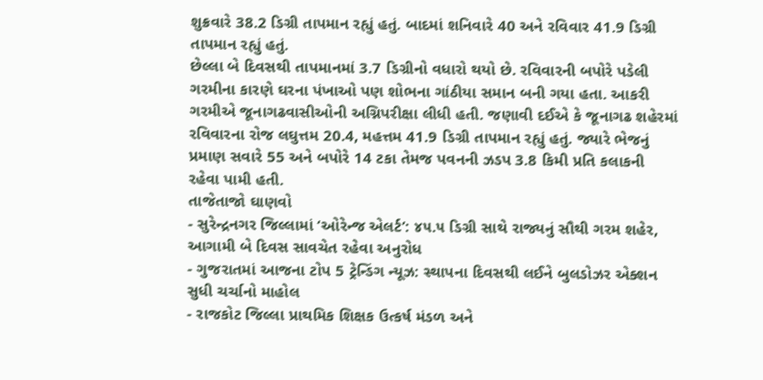શુક્રવારે 38.2 ડિગ્રી તાપમાન રહ્યું હતું. બાદમાં શનિવારે 40 અને રવિવાર 41.9 ડિગ્રી તાપમાન રહ્યું હતું.
છેલ્લા બે દિવસથી તાપમાનમાં 3.7 ડિગ્રીનો વધારો થયો છે. રવિવારની બપોરે પડેલી ગરમીના કારણે ઘરના પંખાઓ પણ શોભના ગાંઠીયા સમાન બની ગયા હતા. આકરી ગરમીએ જૂનાગઢવાસીઓની અગ્નિપરીક્ષા લીધી હતી. જણાવી દઈએ કે જૂનાગઢ શહેરમાં રવિવારના રોજ લઘુત્તમ 20.4, મહત્તમ 41.9 ડિગ્રી તાપમાન રહ્યું હતું. જ્યારે ભેજનું પ્રમાણ સવારે 55 અને બપોરે 14 ટકા તેમજ પવનની ઝડપ 3.8 કિમી પ્રતિ કલાકની રહેવા પામી હતી.
તાજેતાજો ઘાણવો
- સુરેન્દ્રનગર જિલ્લામાં ‘ઓરેન્જ એલર્ટ’: ૪૫.૫ ડિગ્રી સાથે રાજ્યનું સૌથી ગરમ શહેર, આગામી બે દિવસ સાવચેત રહેવા અનુરોધ
- ગુજરાતમાં આજના ટોપ 5 ટ્રેન્ડિંગ ન્યૂઝ: સ્થાપના દિવસથી લઈને બુલડોઝર એક્શન સુધી ચર્ચાનો માહોલ
- રાજકોટ જિલ્લા પ્રાથમિક શિક્ષક ઉત્કર્ષ મંડળ અને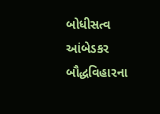બોધીસત્વ આંબેડકર બૌદ્ધવિહારના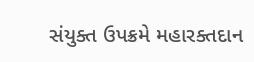સંયુક્ત ઉપક્રમે મહારક્તદાન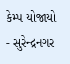કેમ્પ યોજાયો
- સુરેન્દ્રનગર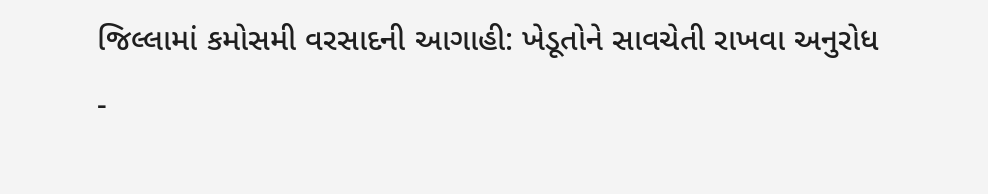જિલ્લામાં કમોસમી વરસાદની આગાહી: ખેડૂતોને સાવચેતી રાખવા અનુરોધ
-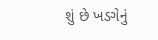શું છે ખડગેનું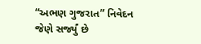“અભણ ગુજરાત” નિવેદન જેણે સર્જ્યું છે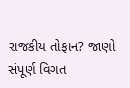રાજકીય તોફાન? જાણો સંપૂર્ણ વિગત